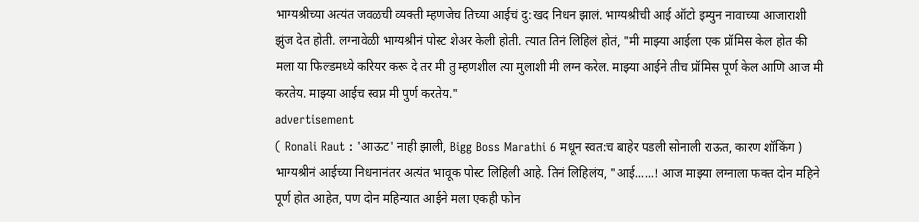भाग्यश्रीच्या अत्यंत जवळची व्यक्ती म्हणजेच तिच्या आईचं दु:खद निधन झालं. भाग्यश्रीची आई ऑटो इम्युन नावाच्या आजाराशी झुंज देत होती. लग्नावेळी भाग्यश्रीनं पोस्ट शेअर केली होती. त्यात तिनं लिहिलं होतं, "मी माझ्या आईला एक प्रॉमिस केल होत की मला या फिल्डमध्ये करियर करू दे तर मी तु म्हणशील त्या मुलाशी मी लग्न करेल. माझ्या आईने तीच प्रॉमिस पूर्ण केल आणि आज मी करतेय. माझ्या आईच स्वप्न मी पुर्ण करतेय."
advertisement
( Ronali Raut : 'आऊट' नाही झाली, Bigg Boss Marathi 6 मधून स्वत:च बाहेर पडली सोनाली राऊत, कारण शॉकिंग )
भाग्यश्रीनं आईच्या निधनानंतर अत्यंत भावूक पोस्ट लिहिली आहे. तिनं लिहिलंय, "आई......! आज माझ्या लग्नाला फक्त दोन महिने पूर्ण होत आहेत, पण दोन महिन्यात आईने मला एकही फोन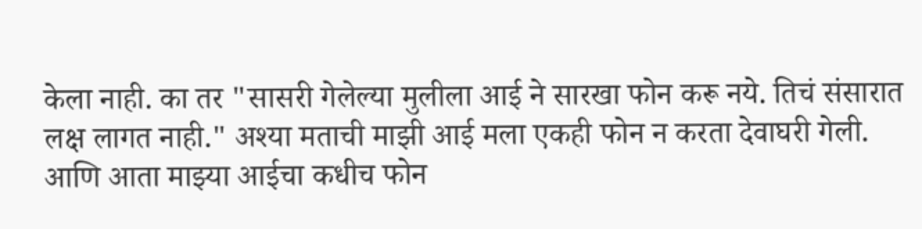केला नाही. का तर "सासरी गेलेल्या मुलीला आई ने सारखा फोन करू नये. तिचं संसारात लक्ष लागत नाही." अश्या मताची माझी आई मला एकही फोन न करता देवाघरी गेली. आणि आता माझ्या आईचा कधीच फोन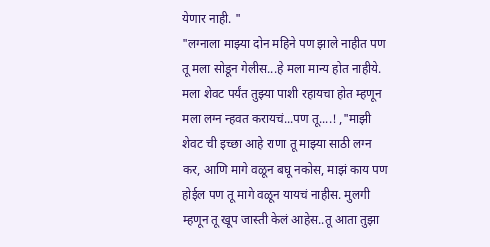येणार नाही. "
"लग्नाला माझ्या दोन महिने पण झाले नाहीत पण तू मला सोडून गेलीस...हे मला मान्य होत नाहीये. मला शेवट पर्यंत तुझ्या पाशी रहायचा होत म्हणून मला लग्न न्हवत करायचं...पण तू....! ,"माझी शेवट ची इच्छा आहे राणा तू माझ्या साठी लग्न कर, आणि मागे वळून बघू नकोस, माझं काय पण होईल पण तू मागे वळून यायचं नाहीस. मुलगी म्हणून तू खूप जास्ती केलं आहेस..तू आता तुझा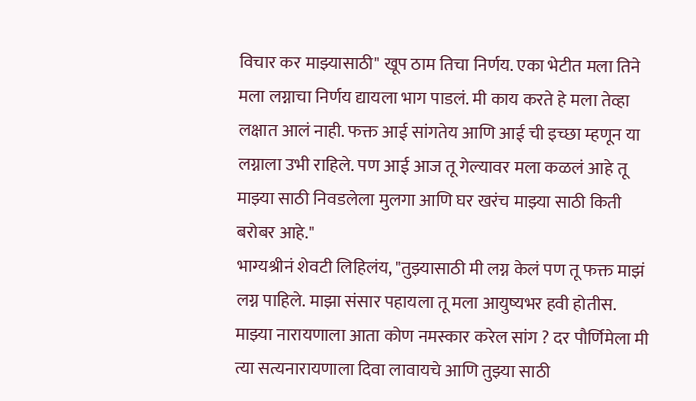विचार कर माझ्यासाठी" खूप ठाम तिचा निर्णय. एका भेटीत मला तिने मला लग्नाचा निर्णय द्यायला भाग पाडलं. मी काय करते हे मला तेव्हा लक्षात आलं नाही. फक्त आई सांगतेय आणि आई ची इच्छा म्हणून या लग्नाला उभी राहिले. पण आई आज तू गेल्यावर मला कळलं आहे तू माझ्या साठी निवडलेला मुलगा आणि घर खरंच माझ्या साठी किती बरोबर आहे."
भाग्यश्रीनं शेवटी लिहिलंय, "तुझ्यासाठी मी लग्न केलं पण तू फक्त माझं लग्न पाहिले. माझा संसार पहायला तू मला आयुष्यभर हवी होतीस. माझ्या नारायणाला आता कोण नमस्कार करेल सांग ? दर पौर्णिमेला मी त्या सत्यनारायणाला दिवा लावायचे आणि तुझ्या साठी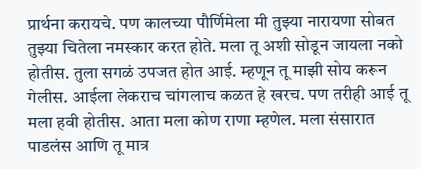प्रार्थना करायचे. पण कालच्या पौर्णिमेला मी तुझ्या नारायणा सोबत तुझ्या चितेला नमस्कार करत होते. मला तू अशी सोडून जायला नको होतीस. तुला सगळं उपजत होत आई. म्हणून तू माझी सोय करून गेलीस. आईला लेकराच चांगलाच कळत हे खरच. पण तरीही आई तू मला हवी होतीस. आता मला कोण राणा म्हणेल. मला संसारात पाडलंस आणि तू मात्र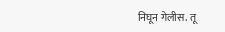निघून गेलीस. तू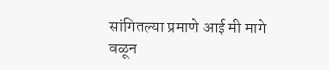सांगितल्या प्रमाणे आई मी मागे वळून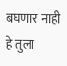बघणार नाही हे तुला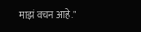माझं वचन आहे."